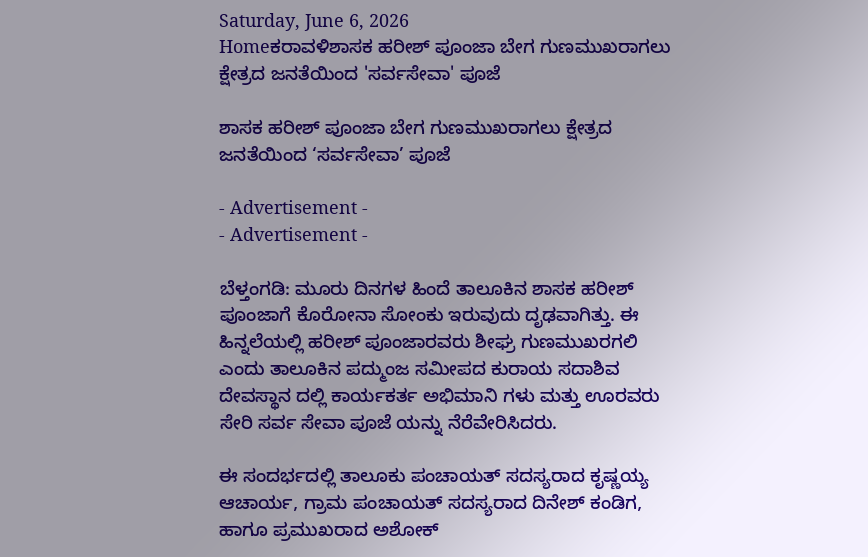Saturday, June 6, 2026
Homeಕರಾವಳಿಶಾಸಕ ಹರೀಶ್ ಪೂಂಜಾ ಬೇಗ ಗುಣಮುಖರಾಗಲು ಕ್ಷೇತ್ರದ ಜನತೆಯಿಂದ 'ಸರ್ವಸೇವಾ' ಪೂಜೆ

ಶಾಸಕ ಹರೀಶ್ ಪೂಂಜಾ ಬೇಗ ಗುಣಮುಖರಾಗಲು ಕ್ಷೇತ್ರದ ಜನತೆಯಿಂದ ‘ಸರ್ವಸೇವಾ’ ಪೂಜೆ

- Advertisement -
- Advertisement -

ಬೆಳ್ತಂಗಡಿ: ಮೂರು ದಿನಗಳ ಹಿಂದೆ ತಾಲೂಕಿನ ಶಾಸಕ ಹರೀಶ್ ಪೂಂಜಾಗೆ ಕೊರೋನಾ ಸೋಂಕು ಇರುವುದು ದೃಢವಾಗಿತ್ತು. ಈ ಹಿನ್ನಲೆಯಲ್ಲಿ ಹರೀಶ್ ಪೂಂಜಾರವರು ಶೀಘ್ರ ಗುಣಮುಖರಗಲಿ ಎಂದು ತಾಲೂಕಿನ ಪದ್ಮುಂಜ ಸಮೀಪದ ಕುರಾಯ ಸದಾಶಿವ ದೇವಸ್ಥಾನ ದಲ್ಲಿ ಕಾರ್ಯಕರ್ತ ಅಭಿಮಾನಿ ಗಳು ಮತ್ತು ಊರವರು ಸೇರಿ ಸರ್ವ ಸೇವಾ ಪೂಜೆ ಯನ್ನು ನೆರೆವೇರಿಸಿದರು.

ಈ ಸಂದರ್ಭದಲ್ಲಿ ತಾಲೂಕು ಪಂಚಾಯತ್ ಸದಸ್ಯರಾದ ಕೃಷ್ಣಯ್ಯ ಆಚಾರ್ಯ, ಗ್ರಾಮ ಪಂಚಾಯತ್ ಸದಸ್ಯರಾದ ದಿನೇಶ್ ಕಂಡಿಗ, ಹಾಗೂ ಪ್ರಮುಖರಾದ ಅಶೋಕ್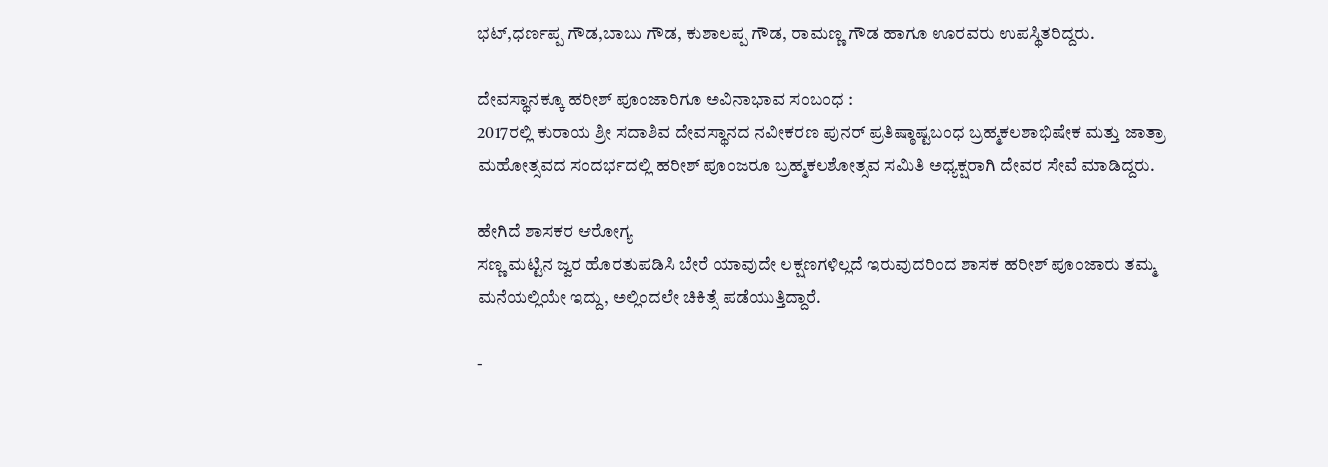ಭಟ್,ಧರ್ಣಪ್ಪ ಗೌಡ,ಬಾಬು ಗೌಡ, ಕುಶಾಲಪ್ಪ ಗೌಡ, ರಾಮಣ್ಣ ಗೌಡ ಹಾಗೂ ಊರವರು ಉಪಸ್ಥಿತರಿದ್ದರು.

ದೇವಸ್ಥಾನಕ್ಕೂ ಹರೀಶ್ ಪೂಂಜಾರಿಗೂ ಅವಿನಾಭಾವ ಸಂಬಂಧ :
2017ರಲ್ಲಿ ಕುರಾಯ ಶ್ರೀ ಸದಾಶಿವ ದೇವಸ್ಥಾನದ ನವೀಕರಣ ಪುನರ್‌ ಪ್ರತಿಷ್ಠಾಷ್ಟಬಂಧ ಬ್ರಹ್ಮಕಲಶಾಭಿಷೇಕ ಮತ್ತು ಜಾತ್ರಾ ಮಹೋತ್ಸವದ ಸಂದರ್ಭದಲ್ಲಿ ಹರೀಶ್‌ ಪೂಂಜರೂ ಬ್ರಹ್ಮಕಲಶೋತ್ಸವ ಸಮಿತಿ ಅಧ್ಯಕ್ಷರಾಗಿ ದೇವರ ಸೇವೆ ಮಾಡಿದ್ದರು.

ಹೇಗಿದೆ ಶಾಸಕರ ಆರೋಗ್ಯ
ಸಣ್ಣ ಮಟ್ಟಿನ ಜ್ವರ ಹೊರತುಪಡಿಸಿ ಬೇರೆ ಯಾವುದೇ ಲಕ್ಷಣಗಳಿಲ್ಲದೆ ಇರುವುದರಿಂದ ಶಾಸಕ ಹರೀಶ್ ಪೂಂಜಾರು ತಮ್ಮ ಮನೆಯಲ್ಲಿಯೇ ಇದ್ದು, ಅಲ್ಲಿಂದಲೇ ಚಿಕಿತ್ಸೆ ಪಡೆಯುತ್ತಿದ್ದಾರೆ.

-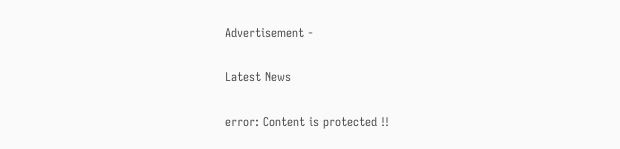Advertisement -

Latest News

error: Content is protected !!